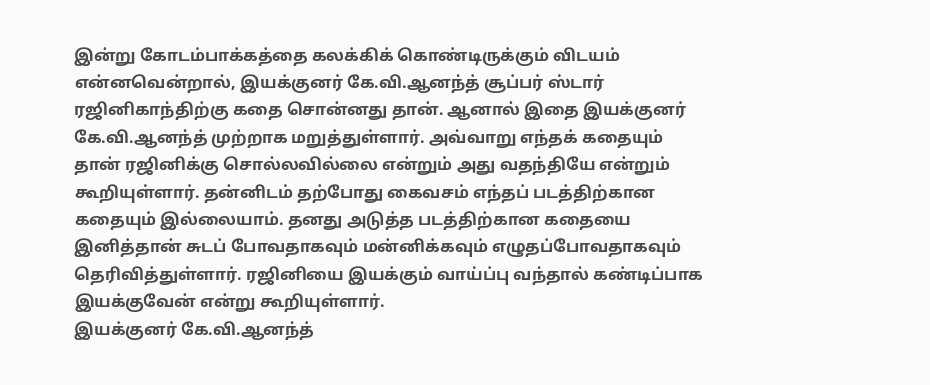இன்று கோடம்பாக்கத்தை கலக்கிக் கொண்டிருக்கும் விடயம் என்னவென்றால், இயக்குனர் கே.வி.ஆனந்த் சூப்பர் ஸ்டார் ரஜினிகாந்திற்கு கதை சொன்னது தான். ஆனால் இதை இயக்குனர் கே.வி.ஆனந்த் முற்றாக மறுத்துள்ளார். அவ்வாறு எந்தக் கதையும் தான் ரஜினிக்கு சொல்லவில்லை என்றும் அது வதந்தியே என்றும் கூறியுள்ளார். தன்னிடம் தற்போது கைவசம் எந்தப் படத்திற்கான கதையும் இல்லையாம். தனது அடுத்த படத்திற்கான கதையை இனித்தான் சுடப் போவதாகவும் மன்னிக்கவும் எழுதப்போவதாகவும் தெரிவித்துள்ளார். ரஜினியை இயக்கும் வாய்ப்பு வந்தால் கண்டிப்பாக இயக்குவேன் என்று கூறியுள்ளார்.
இயக்குனர் கே.வி.ஆனந்த்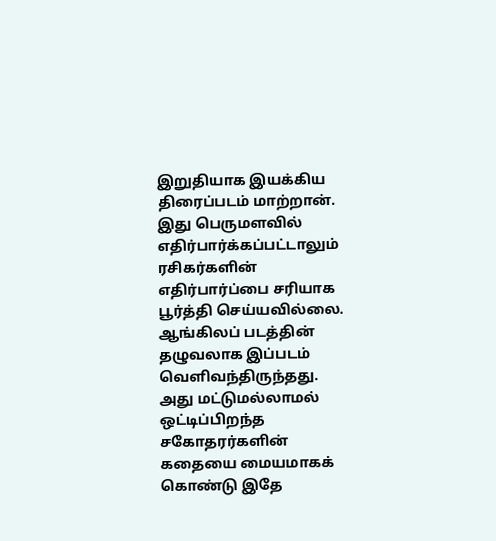இறுதியாக இயக்கிய திரைப்படம் மாற்றான். இது பெருமளவில் எதிர்பார்க்கப்பட்டாலும் ரசிகர்களின் எதிர்பார்ப்பை சரியாக பூர்த்தி செய்யவில்லை. ஆங்கிலப் படத்தின் தழுவலாக இப்படம் வெளிவந்திருந்தது. அது மட்டுமல்லாமல் ஒட்டிப்பிறந்த சகோதரர்களின் கதையை மையமாகக் கொண்டு இதே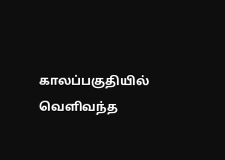காலப்பகுதியில் வெளிவந்த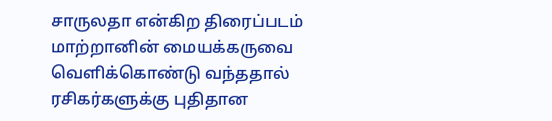சாருலதா என்கிற திரைப்படம் மாற்றானின் மையக்கருவை வெளிக்கொண்டு வந்ததால் ரசிகர்களுக்கு புதிதான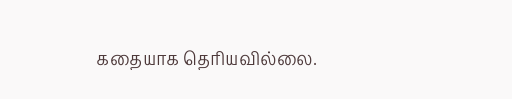கதையாக தெரியவில்லை.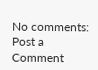No comments:
Post a Comment